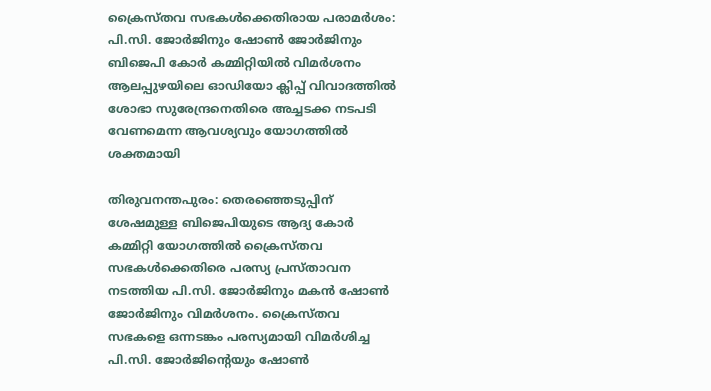ക്രൈസ്തവ സഭകൾക്കെതിരായ പരാമർശം: പി.സി. ജോർജിനും ഷോൺ ജോർജിനും ബിജെപി കോർ കമ്മിറ്റിയിൽ വിമർശനം
ആലപ്പുഴയിലെ ഓഡിയോ ക്ലിപ്പ് വിവാദത്തിൽ ശോഭാ സുരേന്ദ്രനെതിരെ അച്ചടക്ക നടപടി വേണമെന്ന ആവശ്യവും യോഗത്തിൽ ശക്തമായി

തിരുവനന്തപുരം: തെരഞ്ഞെടുപ്പിന് ശേഷമുള്ള ബിജെപിയുടെ ആദ്യ കോർ കമ്മിറ്റി യോഗത്തിൽ ക്രൈസ്തവ സഭകൾക്കെതിരെ പരസ്യ പ്രസ്താവന നടത്തിയ പി.സി. ജോർജിനും മകൻ ഷോൺ ജോർജിനും വിമർശനം. ക്രൈസ്തവ സഭകളെ ഒന്നടങ്കം പരസ്യമായി വിമർശിച്ച പി.സി. ജോർജിന്റെയും ഷോൺ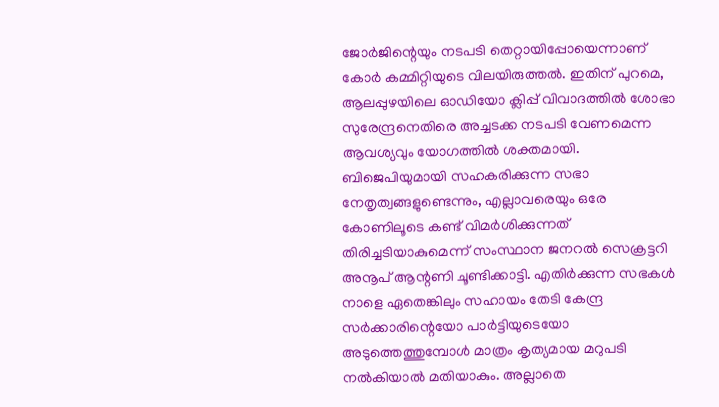ജോർജിന്റെയും നടപടി തെറ്റായിപ്പോയെന്നാണ് കോർ കമ്മിറ്റിയുടെ വിലയിരുത്തൽ. ഇതിന് പുറമെ, ആലപ്പുഴയിലെ ഓഡിയോ ക്ലിപ്പ് വിവാദത്തിൽ ശോഭാ സുരേന്ദ്രനെതിരെ അച്ചടക്ക നടപടി വേണമെന്ന ആവശ്യവും യോഗത്തിൽ ശക്തമായി.
ബിജെപിയുമായി സഹകരിക്കുന്ന സഭാ നേതൃത്വങ്ങളുണ്ടെന്നും, എല്ലാവരെയും ഒരേ കോണിലൂടെ കണ്ട് വിമർശിക്കുന്നത് തിരിച്ചടിയാകുമെന്ന് സംസ്ഥാന ജനറൽ സെക്രട്ടറി അനൂപ് ആന്റണി ചൂണ്ടിക്കാട്ടി. എതിർക്കുന്ന സഭകൾ നാളെ ഏതെങ്കിലും സഹായം തേടി കേന്ദ്ര സർക്കാരിന്റെയോ പാർട്ടിയുടെയോ അടുത്തെത്തുമ്പോൾ മാത്രം കൃത്യമായ മറുപടി നൽകിയാൽ മതിയാകും. അല്ലാതെ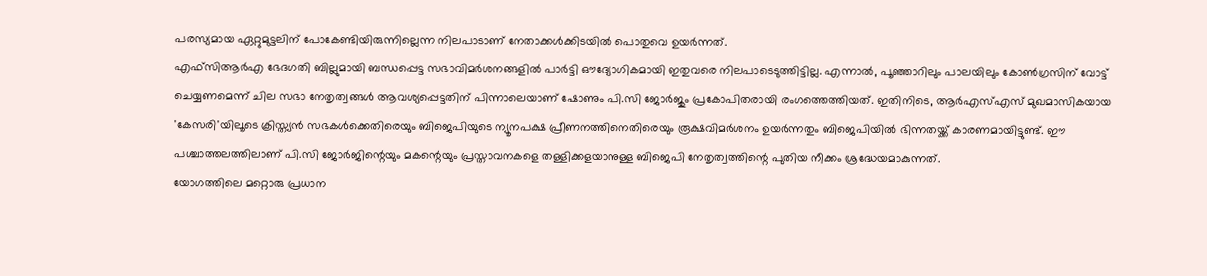പരസ്യമായ ഏറ്റുമുട്ടലിന് പോകേണ്ടിയിരുന്നില്ലെന്ന നിലപാടാണ് നേതാക്കൾക്കിടയിൽ പൊതുവെ ഉയർന്നത്.
എഫ്സിആർഎ ഭേദഗതി ബില്ലുമായി ബന്ധപ്പെട്ട സഭാവിമർശനങ്ങളിൽ പാർട്ടി ഔദ്യോഗികമായി ഇതുവരെ നിലപാടെടുത്തിട്ടില്ല. എന്നാൽ, പൂഞ്ഞാറിലും പാലയിലും കോൺഗ്രസിന് വോട്ട് ചെയ്യണമെന്ന് ചില സഭാ നേതൃത്വങ്ങൾ ആവശ്യപ്പെട്ടതിന് പിന്നാലെയാണ് ഷോണും പി.സി ജോർജും പ്രകോപിതരായി രംഗത്തെത്തിയത്. ഇതിനിടെ, ആർഎസ്എസ് മുഖമാസികയായ 'കേസരി'യിലൂടെ ക്രിസ്ത്യൻ സഭകൾക്കെതിരെയും ബിജെപിയുടെ ന്യൂനപക്ഷ പ്രീണനത്തിനെതിരെയും രൂക്ഷവിമർശനം ഉയർന്നതും ബിജെപിയിൽ ഭിന്നതയ്ക്ക് കാരണമായിട്ടുണ്ട്. ഈ പശ്ചാത്തലത്തിലാണ് പി.സി ജോർജിന്റെയും മകന്റെയും പ്രസ്താവനകളെ തള്ളിക്കളയാനുള്ള ബിജെപി നേതൃത്വത്തിന്റെ പുതിയ നീക്കം ശ്രദ്ധേയമാകുന്നത്.
യോഗത്തിലെ മറ്റൊരു പ്രധാന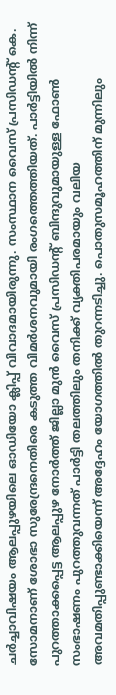ചർച്ചാവിഷയം ആലപ്പുഴയിലെ ഓഡിയോ ക്ലിപ്പ് വിവാദമായിരുന്നു. സംസ്ഥാന വൈസ് പ്രസിഡന്റ് കെ. സോമനാണ് ശോഭാ സുരേന്ദ്രനെതിരെ കടുത്ത വിമർശനവുമായി രംഗത്തെത്തിയത്. പാർട്ടിയിൽ നിന്ന് പുറത്താക്കപ്പെട്ട ആലപ്പുഴ നോർത്ത് ജില്ലാ മുൻ വൈസ് പ്രസിഡന്റ് ബിന്ദുവുമായുള്ള ഫോൺ സംഭാഷണം പുറത്തുവന്നത് പാർട്ടി തലത്തിലും തനിക്ക് വ്യക്തിപരമായും വലിയ അവമതിപ്പുണ്ടാക്കിയെന്ന് അദ്ദേഹം യോഗത്തിൽ തുറന്നടിച്ചു. പൊതുസമൂഹത്തിന് മുന്നിലും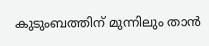കുടുംബത്തിന് മുന്നിലും താൻ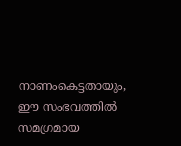നാണംകെട്ടതായും, ഈ സംഭവത്തിൽ സമഗ്രമായ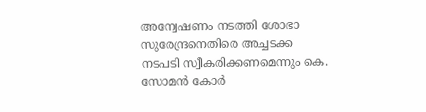അന്വേഷണം നടത്തി ശോഭാ സുരേന്ദ്രനെതിരെ അച്ചടക്ക നടപടി സ്വീകരിക്കണമെന്നും കെ. സോമൻ കോർ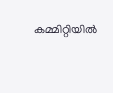കമ്മിറ്റിയിൽ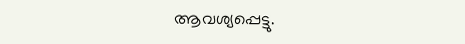ആവശ്യപ്പെട്ടു.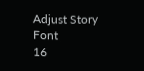Adjust Story Font
16